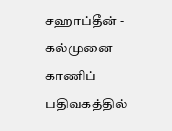சஹாப்தீன் -
கல்முனை காணிப் பதிவகத்தில்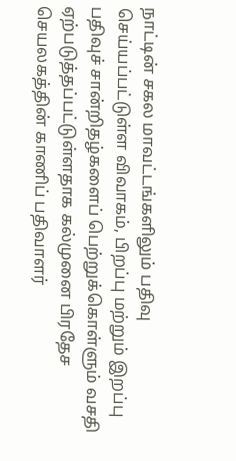நாட்டின் சகல மாவட்டங்களிலும் பதிவு செய்யப்பட்டுள்ள விவாகம், பிறப்பு மற்றும் இறப்பு பதிவுச் சான்றிதழ்களைப் பெற்றுக்கொள்ளும் வசதி ஏற்படுத்தப்பட்டுள்ளதாக கல்முனை பிரதேச செயலகத்தின் காணிப் பதிவாளர்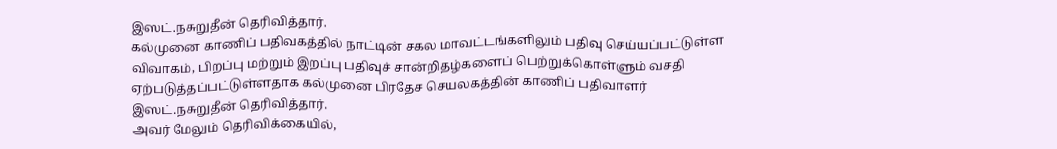இஸட்.நசுறுதீன் தெரிவித்தார்.
கல்முனை காணிப் பதிவகத்தில் நாட்டின் சகல மாவட்டங்களிலும் பதிவு செய்யப்பட்டுள்ள விவாகம், பிறப்பு மற்றும் இறப்பு பதிவுச் சான்றிதழ்களைப் பெற்றுக்கொள்ளும் வசதி ஏற்படுத்தப்பட்டுள்ளதாக கல்முனை பிரதேச செயலகத்தின் காணிப் பதிவாளர் இஸட்.நசுறுதீன் தெரிவித்தார்.
அவர் மேலும் தெரிவிக்கையில்,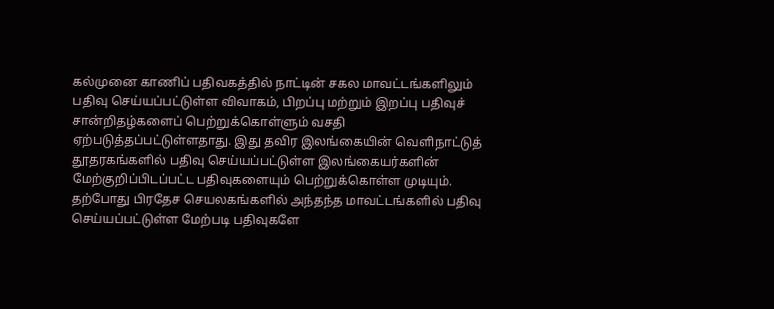கல்முனை காணிப் பதிவகத்தில் நாட்டின் சகல மாவட்டங்களிலும் பதிவு செய்யப்பட்டுள்ள விவாகம், பிறப்பு மற்றும் இறப்பு பதிவுச் சான்றிதழ்களைப் பெற்றுக்கொள்ளும் வசதி ஏற்படுத்தப்பட்டுள்ளதாது. இது தவிர இலங்கையின் வெளிநாட்டுத் தூதரகங்களில் பதிவு செய்யப்பட்டுள்ள இலங்கையர்களின் மேற்குறிப்பிடப்பட்ட பதிவுகளையும் பெற்றுக்கொள்ள முடியும். தற்போது பிரதேச செயலகங்களில் அந்தந்த மாவட்டங்களில் பதிவு செய்யப்பட்டுள்ள மேற்படி பதிவுகளே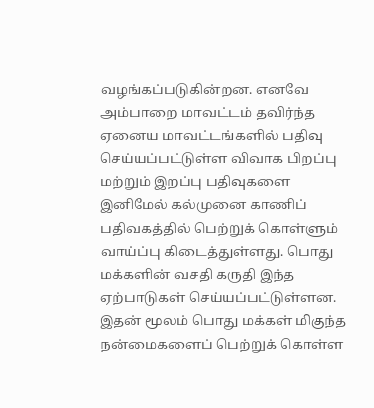வழங்கப்படுகின்றன. எனவே அம்பாறை மாவட்டம் தவிர்ந்த ஏனைய மாவட்டங்களில் பதிவு செய்யப்பட்டுள்ள விவாக பிறப்பு மற்றும் இறப்பு பதிவுகளை இனிமேல் கல்முனை காணிப் பதிவகத்தில் பெற்றுக் கொள்ளும் வாய்ப்பு கிடைத்துள்ளது. பொது மக்களின் வசதி கருதி இந்த ஏற்பாடுகள் செய்யப்பட்டுள்ளன. இதன் மூலம் பொது மக்கள் மிகுந்த நன்மைகளைப் பெற்றுக் கொள்ள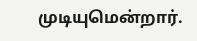முடியுமென்றார்.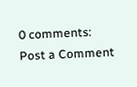0 comments:
Post a Comment